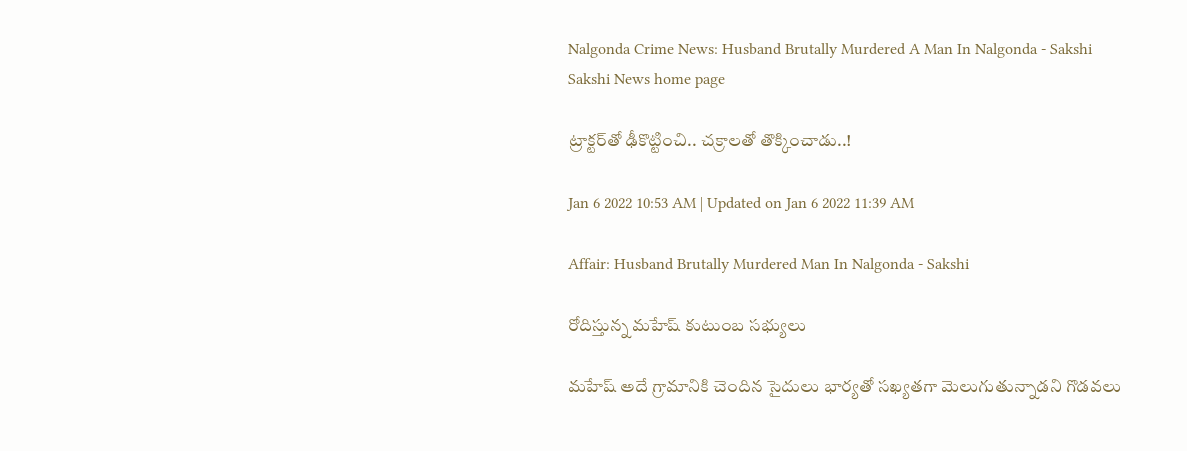Nalgonda Crime News: Husband Brutally Murdered A Man In Nalgonda - Sakshi
Sakshi News home page

ట్రాక్టర్‌తో ఢీకొట్టించి.. చక్రాలతో తొక్కించాడు..!

Jan 6 2022 10:53 AM | Updated on Jan 6 2022 11:39 AM

Affair: Husband Brutally Murdered Man In Nalgonda - Sakshi

రోదిస్తున్న మహేష్‌ కుటుంబ సభ్యులు

మహేష్‌ అదే గ్రామానికి చెందిన సైదులు భార్యతో సఖ్యతగా మెలుగుతున్నాడని గొడవలు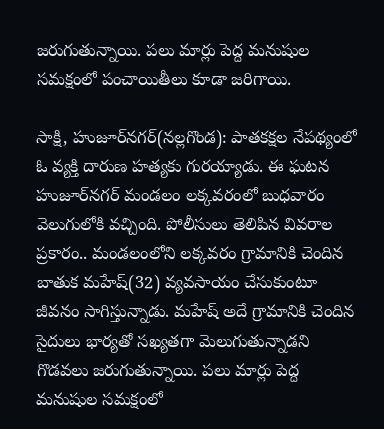జరుగుతున్నాయి. పలు మార్లు పెద్ద మనుషుల సమక్షంలో పంచాయితీలు కూడా జరిగాయి.

సాక్షి, హుజూర్‌నగర్‌(నల్లగొండ): పాతకక్షల నేపథ్యంలో ఓ వ్యక్తి దారుణ హత్యకు గురయ్యాడు. ఈ ఘటన హుజూర్‌నగర్‌ మండలం లక్కవరంలో బుధవారం వెలుగులోకి వచ్చింది. పోలీసులు తెలిపిన వివరాల ప్రకారం.. మండలంలోని లక్కవరం గ్రామానికి చెందిన బాతుక మహేష్‌(32) వ్యవసాయం చేసుకుంటూ జీవనం సాగిస్తున్నాడు. మహేష్‌ అదే గ్రామానికి చెందిన సైదులు భార్యతో సఖ్యతగా మెలుగుతున్నాడని గొడవలు జరుగుతున్నాయి. పలు మార్లు పెద్ద మనుషుల సమక్షంలో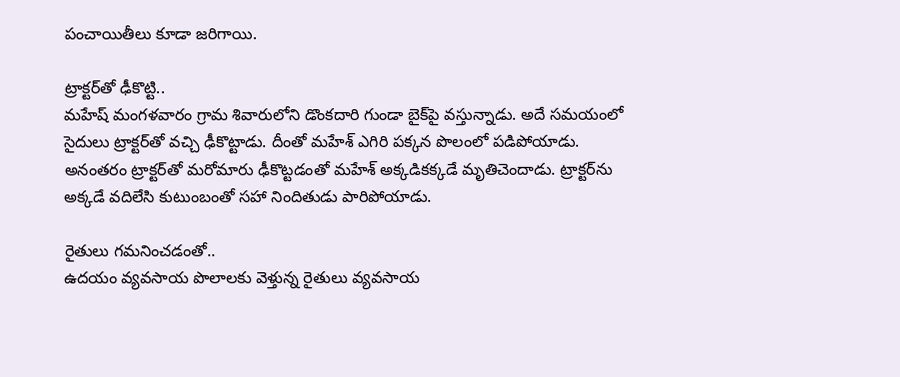పంచాయితీలు కూడా జరిగాయి.

ట్రాక్టర్‌తో ఢీకొట్టి..
మహేష్‌ మంగళవారం గ్రామ శివారులోని డొంకదారి గుండా బైక్‌పై వస్తున్నాడు. అదే సమయంలో సైదులు ట్రాక్టర్‌తో వచ్చి ఢీకొట్టాడు. దీంతో మహేశ్‌ ఎగిరి పక్కన పొలంలో పడిపోయాడు. అనంతరం ట్రాక్టర్‌తో మరోమారు ఢీకొట్టడంతో మహేశ్‌ అక్కడికక్కడే మృతిచెందాడు. ట్రాక్టర్‌ను అక్కడే వదిలేసి కుటుంబంతో సహా నిందితుడు పారిపోయాడు.

రైతులు గమనించడంతో..
ఉదయం వ్యవసాయ పొలాలకు వెళ్తున్న రైతులు వ్యవసాయ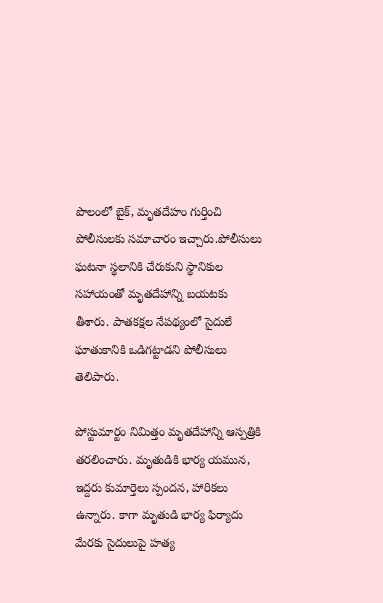పొలంలో బైక్, మృతదేహం గుర్తించి పోలీసులకు సమాచారం ఇచ్చారు.పోలీసులు ఘటనా స్థలానికి చేరుకుని స్థానికుల సహాయంతో మృతదేహాన్ని బయటకు తీశారు. పాతకక్షల నేపథ్యంలో సైదులే ఘాతుకానికి ఒడిగట్టాడని పోలీసులు తెలిపారు.

పోస్టుమార్టం నిమిత్తం మృతదేహాన్ని ఆస్పత్రికి తరలించారు. మృతుడికి భార్య యమున, ఇద్దరు కుమార్తెలు స్పందన, హారికలు ఉన్నారు. కాగా మృతుడి భార్య ఫిర్యాదు మేరకు సైదులుపై హత్య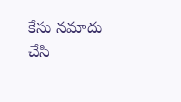కేసు నమాదు చేసి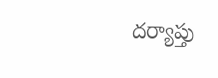దర్యాప్తు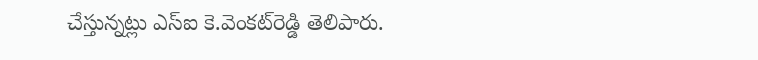చేస్తున్నట్లు ఎస్‌ఐ కె.వెంకట్‌రెడ్డి తెలిపారు.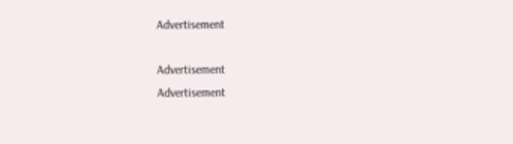Advertisement

Advertisement
Advertisement